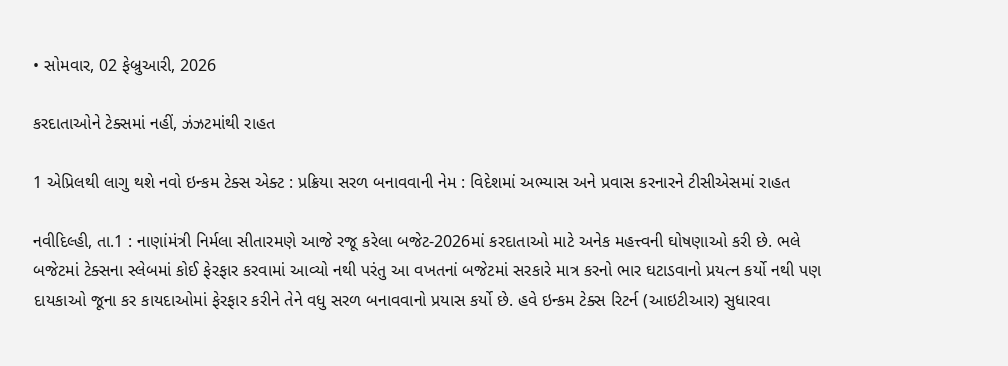• સોમવાર, 02 ફેબ્રુઆરી, 2026

કરદાતાઓને ટેક્સમાં નહીં, ઝંઝટમાંથી રાહત

1 એપ્રિલથી લાગુ થશે નવો ઇન્કમ ટેક્સ એક્ટ : પ્રક્રિયા સરળ બનાવવાની નેમ : વિદેશમાં અભ્યાસ અને પ્રવાસ કરનારને ટીસીએસમાં રાહત

નવીદિલ્હી, તા.1 : નાણાંમંત્રી નિર્મલા સીતારમણે આજે રજૂ કરેલા બજેટ-2026માં કરદાતાઓ માટે અનેક મહત્ત્વની ઘોષણાઓ કરી છે. ભલે બજેટમાં ટેક્સના સ્લેબમાં કોઈ ફેરફાર કરવામાં આવ્યો નથી પરંતુ આ વખતનાં બજેટમાં સરકારે માત્ર કરનો ભાર ઘટાડવાનો પ્રયત્ન કર્યો નથી પણ દાયકાઓ જૂના કર કાયદાઓમાં ફેરફાર કરીને તેને વધુ સરળ બનાવવાનો પ્રયાસ કર્યો છે. હવે ઇન્કમ ટેક્સ રિટર્ન (આઇટીઆર) સુધારવા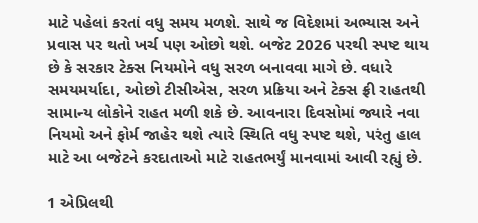માટે પહેલાં કરતાં વધુ સમય મળશે. સાથે જ વિદેશમાં અભ્યાસ અને પ્રવાસ પર થતો ખર્ચ પણ ઓછો થશે. બજેટ 2026 પરથી સ્પષ્ટ થાય છે કે સરકાર ટેક્સ નિયમોને વધુ સરળ બનાવવા માગે છે. વધારે સમયમર્યાદા, ઓછો ટીસીએસ, સરળ પ્રક્રિયા અને ટેક્સ ફ્રી રાહતથી સામાન્ય લોકોને રાહત મળી શકે છે. આવનારા દિવસોમાં જ્યારે નવા નિયમો અને ફોર્મ જાહેર થશે ત્યારે સ્થિતિ વધુ સ્પષ્ટ થશે, પરંતુ હાલ માટે આ બજેટને કરદાતાઓ માટે રાહતભર્યું માનવામાં આવી રહ્યું છે.

1 એપ્રિલથી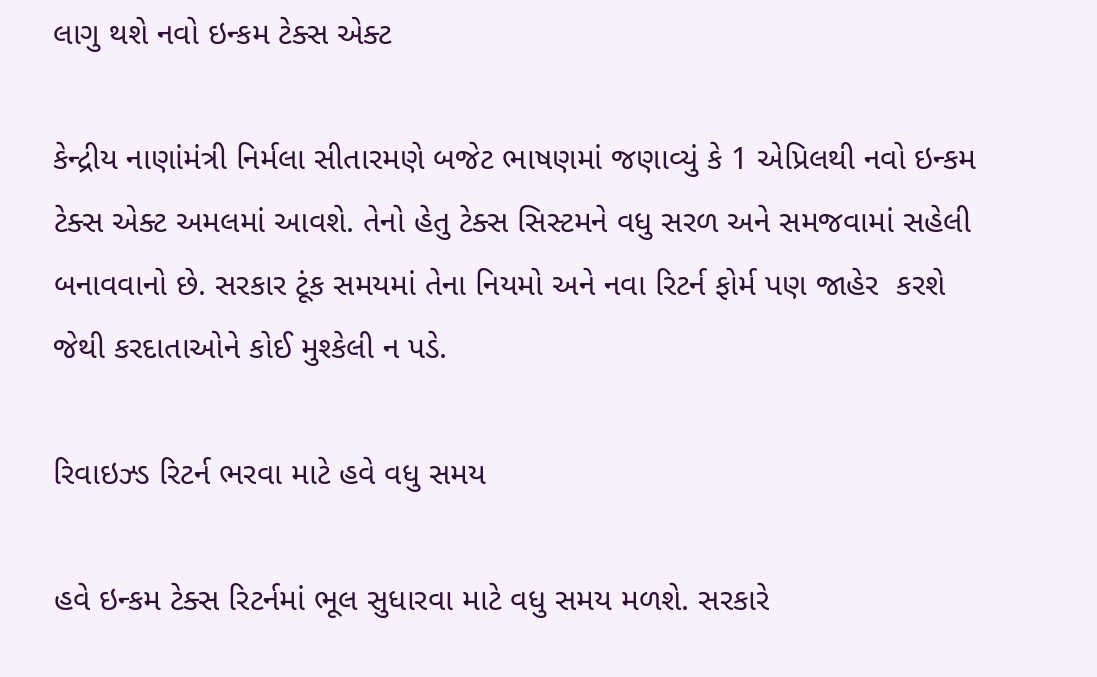લાગુ થશે નવો ઇન્કમ ટેક્સ એક્ટ

કેન્દ્રીય નાણાંમંત્રી નિર્મલા સીતારમણે બજેટ ભાષણમાં જણાવ્યું કે 1 એપ્રિલથી નવો ઇન્કમ ટેક્સ એક્ટ અમલમાં આવશે. તેનો હેતુ ટેક્સ સિસ્ટમને વધુ સરળ અને સમજવામાં સહેલી બનાવવાનો છે. સરકાર ટૂંક સમયમાં તેના નિયમો અને નવા રિટર્ન ફોર્મ પણ જાહેર  કરશે જેથી કરદાતાઓને કોઈ મુશ્કેલી ન પડે.

રિવાઇઝ્ડ રિટર્ન ભરવા માટે હવે વધુ સમય

હવે ઇન્કમ ટેક્સ રિટર્નમાં ભૂલ સુધારવા માટે વધુ સમય મળશે. સરકારે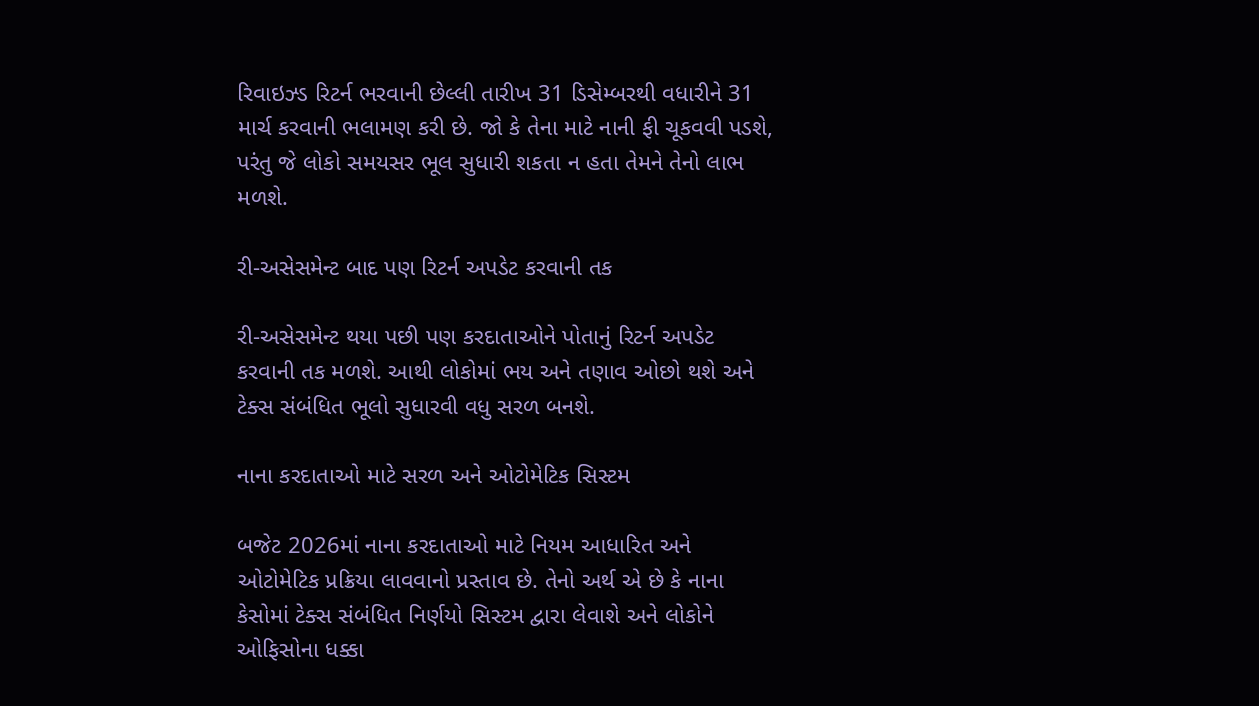રિવાઇઝ્ડ રિટર્ન ભરવાની છેલ્લી તારીખ 31 ડિસેમ્બરથી વધારીને 31 માર્ચ કરવાની ભલામણ કરી છે. જો કે તેના માટે નાની ફી ચૂકવવી પડશે, પરંતુ જે લોકો સમયસર ભૂલ સુધારી શકતા ન હતા તેમને તેનો લાભ મળશે.

રી-અસેસમેન્ટ બાદ પણ રિટર્ન અપડેટ કરવાની તક

રી-અસેસમેન્ટ થયા પછી પણ કરદાતાઓને પોતાનું રિટર્ન અપડેટ કરવાની તક મળશે. આથી લોકોમાં ભય અને તણાવ ઓછો થશે અને ટેક્સ સંબંધિત ભૂલો સુધારવી વધુ સરળ બનશે.

નાના કરદાતાઓ માટે સરળ અને ઓટોમેટિક સિસ્ટમ

બજેટ 2026માં નાના કરદાતાઓ માટે નિયમ આધારિત અને ઓટોમેટિક પ્રક્રિયા લાવવાનો પ્રસ્તાવ છે. તેનો અર્થ એ છે કે નાના કેસોમાં ટેક્સ સંબંધિત નિર્ણયો સિસ્ટમ દ્વારા લેવાશે અને લોકોને ઓફિસોના ધક્કા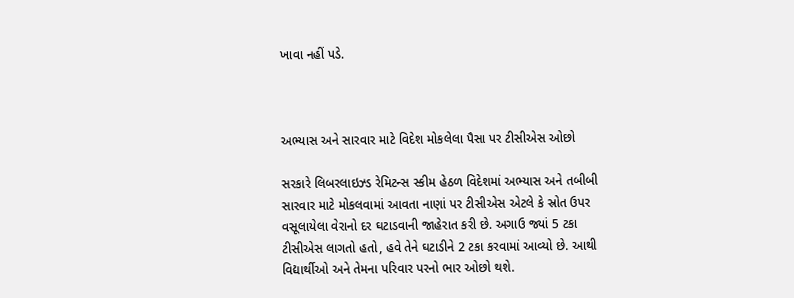ખાવા નહીં પડે.



અભ્યાસ અને સારવાર માટે વિદેશ મોકલેલા પૈસા પર ટીસીએસ ઓછો

સરકારે લિબરલાઇઝ્ડ રેમિટન્સ સ્કીમ હેઠળ વિદેશમાં અભ્યાસ અને તબીબી સારવાર માટે મોકલવામાં આવતા નાણાં પર ટીસીએસ એટલે કે સ્રોત ઉપર વસૂલાયેલા વેરાનો દર ઘટાડવાની જાહેરાત કરી છે. અગાઉ જ્યાં 5 ટકા ટીસીએસ લાગતો હતો, હવે તેને ઘટાડીને 2 ટકા કરવામાં આવ્યો છે. આથી વિદ્યાર્થીઓ અને તેમના પરિવાર પરનો ભાર ઓછો થશે.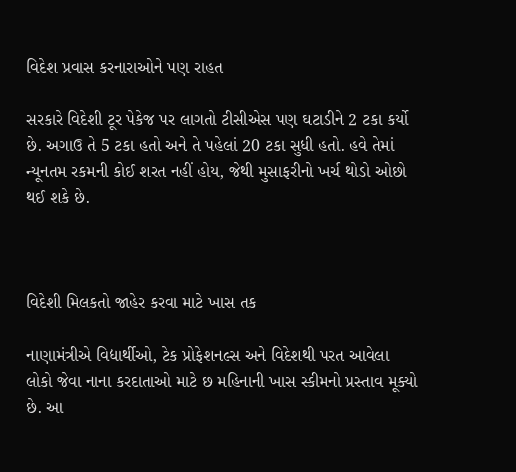વિદેશ પ્રવાસ કરનારાઓને પણ રાહત

સરકારે વિદેશી ટૂર પેકેજ પર લાગતો ટીસીએસ પણ ઘટાડીને 2 ટકા કર્યો છે. અગાઉ તે 5 ટકા હતો અને તે પહેલાં 20 ટકા સુધી હતો. હવે તેમાં ન્યૂનતમ રકમની કોઈ શરત નહીં હોય, જેથી મુસાફરીનો ખર્ચ થોડો ઓછો થઈ શકે છે.



વિદેશી મિલકતો જાહેર કરવા માટે ખાસ તક

નાણામંત્રીએ વિદ્યાર્થીઓ, ટેક પ્રોફેશનલ્સ અને વિદેશથી પરત આવેલા લોકો જેવા નાના કરદાતાઓ માટે છ મહિનાની ખાસ સ્કીમનો પ્રસ્તાવ મૂક્યો છે. આ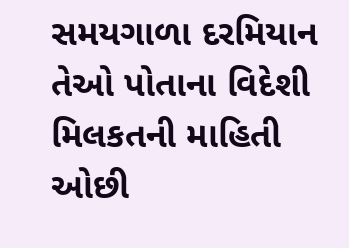સમયગાળા દરમિયાન તેઓ પોતાના વિદેશી મિલકતની માહિતી ઓછી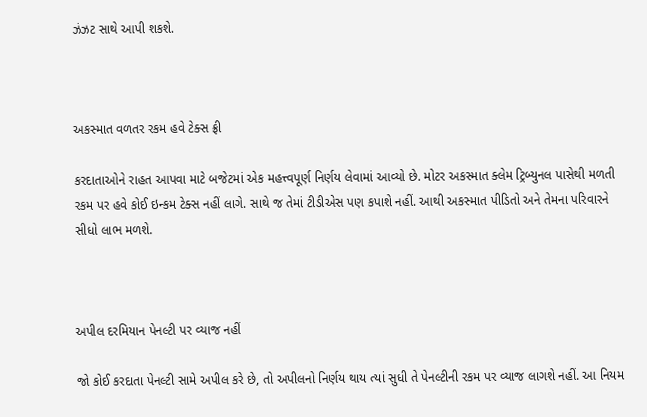ઝંઝટ સાથે આપી શકશે.



અકસ્માત વળતર રકમ હવે ટેક્સ ફ્રી

કરદાતાઓને રાહત આપવા માટે બજેટમાં એક મહત્ત્વપૂર્ણ નિર્ણય લેવામાં આવ્યો છે. મોટર અકસ્માત ક્લેમ ટ્રિબ્યુનલ પાસેથી મળતી રકમ પર હવે કોઈ ઇન્કમ ટેક્સ નહીં લાગે. સાથે જ તેમાં ટીડીએસ પણ કપાશે નહીં. આથી અકસ્માત પીડિતો અને તેમના પરિવારને સીધો લાભ મળશે.



અપીલ દરમિયાન પેનલ્ટી પર વ્યાજ નહીં

જો કોઈ કરદાતા પેનલ્ટી સામે અપીલ કરે છે, તો અપીલનો નિર્ણય થાય ત્યાં સુધી તે પેનલ્ટીની રકમ પર વ્યાજ લાગશે નહીં. આ નિયમ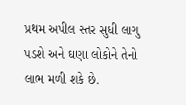પ્રથમ અપીલ સ્તર સુધી લાગુ પડશે અને ઘણા લોકોને તેનો લાભ મળી શકે છે.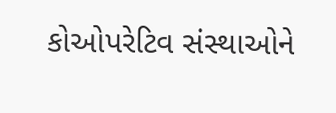કોઓપરેટિવ સંસ્થાઓને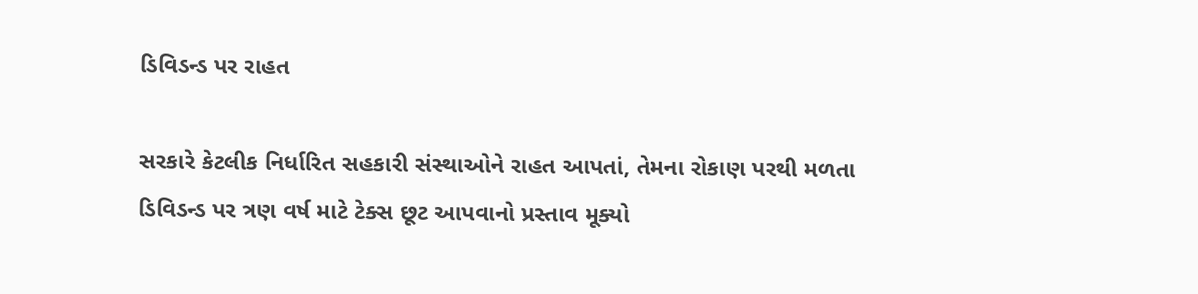ડિવિડન્ડ પર રાહત

સરકારે કેટલીક નિર્ધારિત સહકારી સંસ્થાઓને રાહત આપતાં, તેમના રોકાણ પરથી મળતા ડિવિડન્ડ પર ત્રણ વર્ષ માટે ટેક્સ છૂટ આપવાનો પ્રસ્તાવ મૂક્યો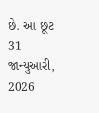છે. આ છૂટ 31 જાન્યુઆરી, 2026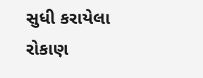સુધી કરાયેલા રોકાણ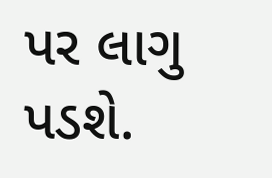પર લાગુ પડશે.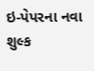ઇ-પેપરના નવા શુલ્ક